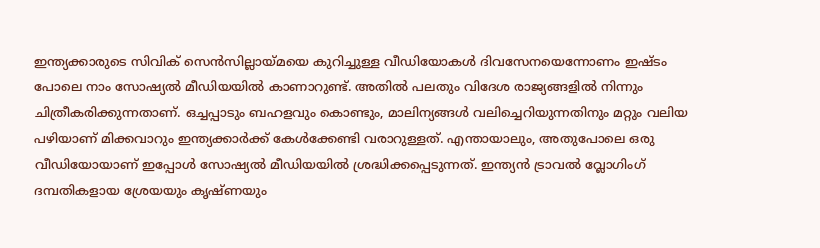ഇന്ത്യക്കാരുടെ സിവിക് സെൻസില്ലായ്മയെ കുറിച്ചുള്ള വീഡിയോകൾ ദിവസേനയെന്നോണം ഇഷ്ടം പോലെ നാം സോഷ്യൽ മീഡിയയിൽ കാണാറുണ്ട്. അതിൽ പലതും വിദേശ രാജ്യങ്ങളിൽ നിന്നും ചിത്രീകരിക്കുന്നതാണ്. ഒച്ചപ്പാടും ബഹളവും കൊണ്ടും, മാലിന്യങ്ങൾ വലിച്ചെറിയുന്നതിനും മറ്റും വലിയ പഴിയാണ് മിക്കവാറും ഇന്ത്യക്കാർക്ക് കേൾക്കേണ്ടി വരാറുള്ളത്. എന്തായാലും, അതുപോലെ ഒരു വീഡിയോയാണ് ഇപ്പോൾ സോഷ്യൽ മീഡിയയിൽ ശ്രദ്ധിക്കപ്പെടുന്നത്. ഇന്ത്യൻ ട്രാവൽ വ്ലോഗിംഗ് ദമ്പതികളായ ശ്രേയയും കൃഷ്ണയും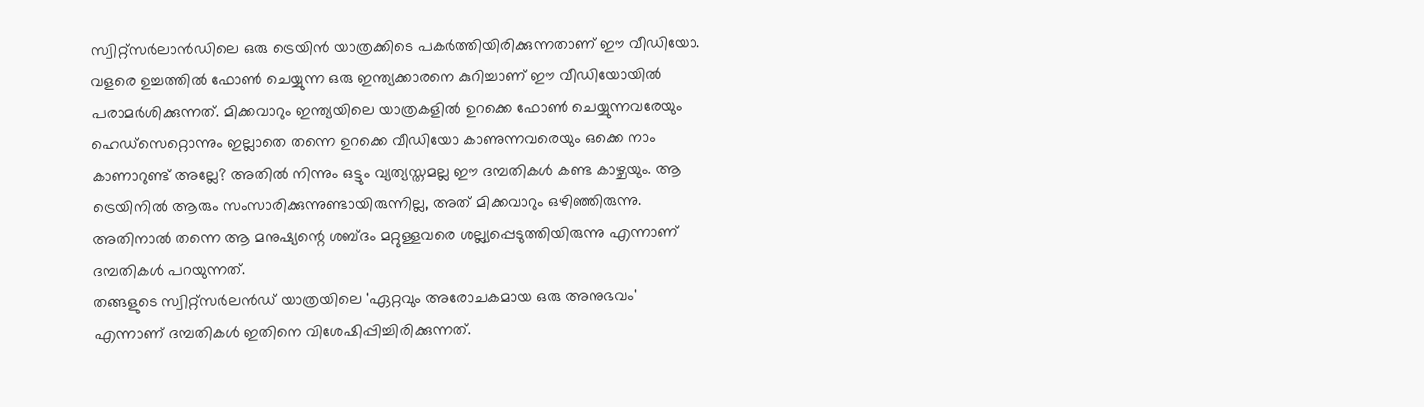സ്വിറ്റ്സർലാൻഡിലെ ഒരു ട്രെയിൻ യാത്രക്കിടെ പകർത്തിയിരിക്കുന്നതാണ് ഈ വീഡിയോ.
വളരെ ഉച്ചത്തിൽ ഫോൺ ചെയ്യുന്ന ഒരു ഇന്ത്യക്കാരനെ കുറിച്ചാണ് ഈ വീഡിയോയിൽ പരാമർശിക്കുന്നത്. മിക്കവാറും ഇന്ത്യയിലെ യാത്രകളിൽ ഉറക്കെ ഫോൺ ചെയ്യുന്നവരേയും ഹെഡ്സെറ്റൊന്നും ഇല്ലാതെ തന്നെ ഉറക്കെ വീഡിയോ കാണുന്നവരെയും ഒക്കെ നാം കാണാറുണ്ട് അല്ലേ? അതിൽ നിന്നും ഒട്ടും വ്യത്യസ്തമല്ല ഈ ദമ്പതികൾ കണ്ട കാഴ്ചയും. ആ ട്രെയിനിൽ ആരും സംസാരിക്കുന്നുണ്ടായിരുന്നില്ല, അത് മിക്കവാറും ഒഴിഞ്ഞിരുന്നു. അതിനാൽ തന്നെ ആ മനുഷ്യന്റെ ശബ്ദം മറ്റുള്ളവരെ ശല്ല്യപ്പെടുത്തിയിരുന്നു എന്നാണ് ദമ്പതികൾ പറയുന്നത്.
തങ്ങളുടെ സ്വിറ്റ്സർലൻഡ് യാത്രയിലെ 'ഏറ്റവും അരോചകമായ ഒരു അനുഭവം' എന്നാണ് ദമ്പതികൾ ഇതിനെ വിശേഷിപ്പിച്ചിരിക്കുന്നത്.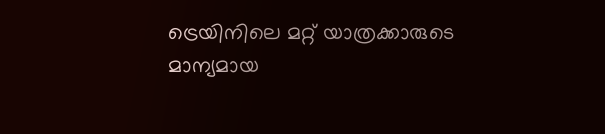ട്രെയിനിലെ മറ്റ് യാത്രക്കാരുടെ മാന്യമായ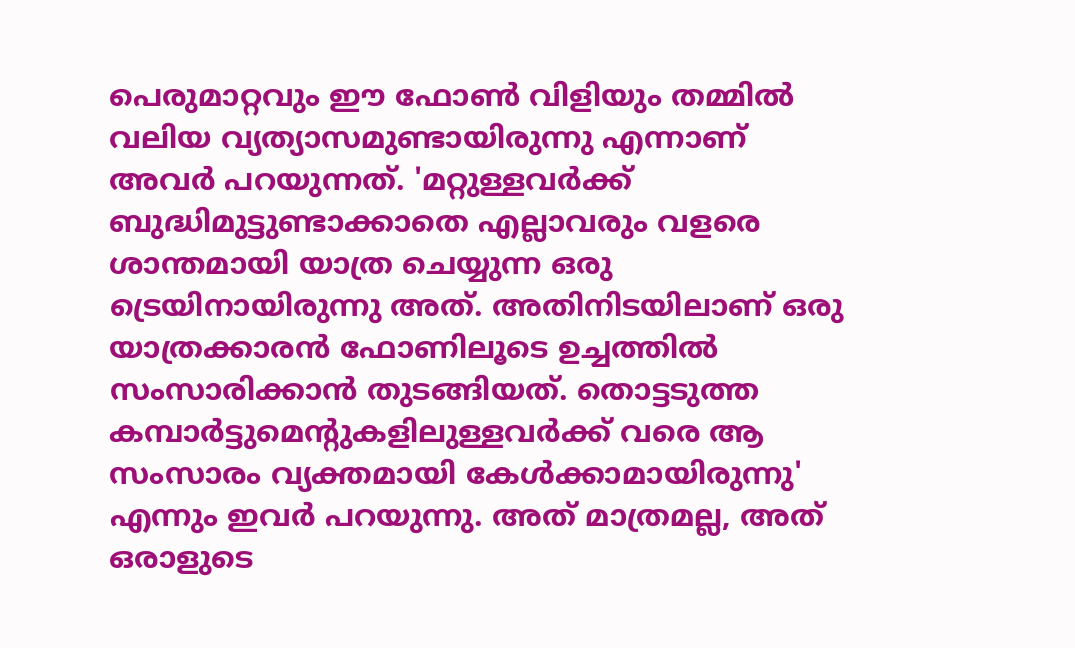പെരുമാറ്റവും ഈ ഫോൺ വിളിയും തമ്മിൽ വലിയ വ്യത്യാസമുണ്ടായിരുന്നു എന്നാണ് അവർ പറയുന്നത്. 'മറ്റുള്ളവർക്ക് ബുദ്ധിമുട്ടുണ്ടാക്കാതെ എല്ലാവരും വളരെ ശാന്തമായി യാത്ര ചെയ്യുന്ന ഒരു ട്രെയിനായിരുന്നു അത്. അതിനിടയിലാണ് ഒരു യാത്രക്കാരൻ ഫോണിലൂടെ ഉച്ചത്തിൽ സംസാരിക്കാൻ തുടങ്ങിയത്. തൊട്ടടുത്ത കമ്പാർട്ടുമെന്റുകളിലുള്ളവർക്ക് വരെ ആ സംസാരം വ്യക്തമായി കേൾക്കാമായിരുന്നു' എന്നും ഇവർ പറയുന്നു. അത് മാത്രമല്ല, അത് ഒരാളുടെ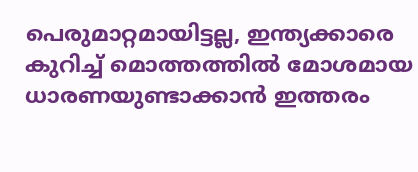പെരുമാറ്റമായിട്ടല്ല, ഇന്ത്യക്കാരെ കുറിച്ച് മൊത്തത്തിൽ മോശമായ ധാരണയുണ്ടാക്കാൻ ഇത്തരം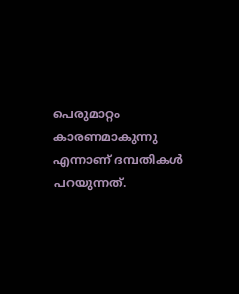പെരുമാറ്റം കാരണമാകുന്നു എന്നാണ് ദമ്പതികൾ പറയുന്നത്.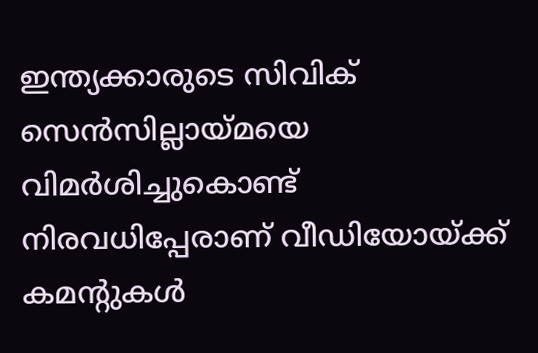ഇന്ത്യക്കാരുടെ സിവിക് സെൻസില്ലായ്മയെ വിമർശിച്ചുകൊണ്ട് നിരവധിപ്പേരാണ് വീഡിയോയ്ക്ക് കമന്റുകൾ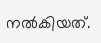നൽകിയത്.